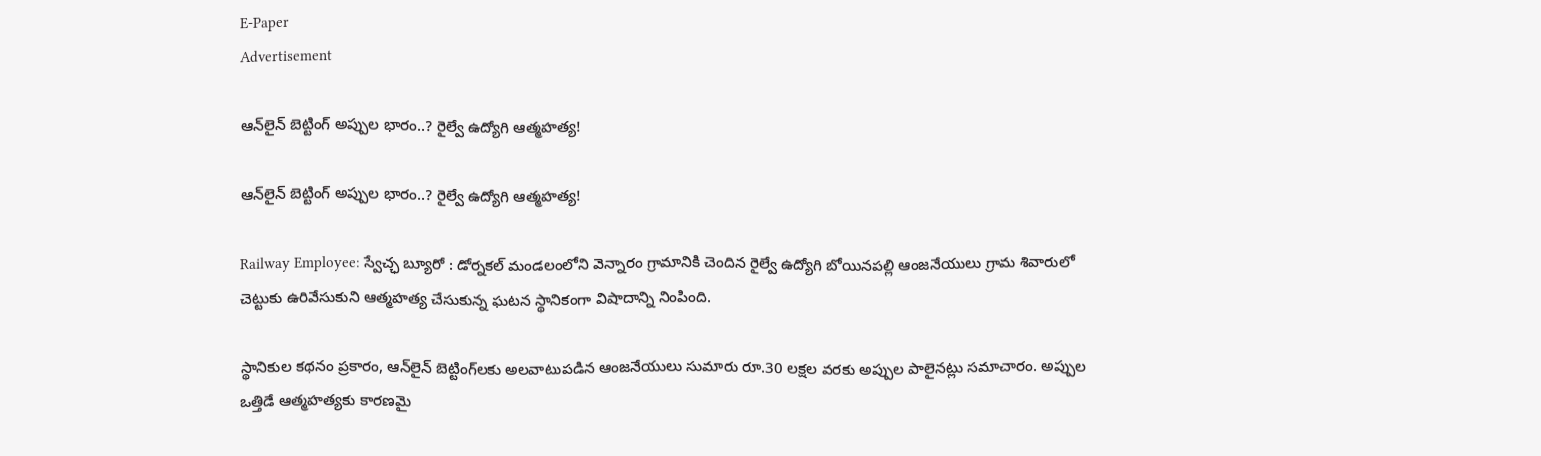E-Paper
Advertisement

ఆన్‌లైన్‌ బెట్టింగ్‌ అప్పుల భారం..? రైల్వే ఉద్యోగి ఆత్మహత్య!

ఆన్‌లైన్‌ బెట్టింగ్‌ అప్పుల భారం..? రైల్వే ఉద్యోగి ఆత్మహత్య!

Railway Employee: స్వేచ్ఛ బ్యూరో : డోర్నకల్ మండలంలోని వెన్నారం గ్రామానికి చెందిన రైల్వే ఉద్యోగి బోయినపల్లి ఆంజనేయులు గ్రామ శివారులో చెట్టుకు ఉరివేసుకుని ఆత్మహత్య చేసుకున్న ఘటన స్థానికంగా విషాదాన్ని నింపింది.

స్థానికుల కథనం ప్రకారం, ఆన్‌లైన్‌ బెట్టింగ్‌లకు అలవాటుపడిన ఆంజనేయులు సుమారు రూ.30 లక్షల వరకు అప్పుల పాలైనట్లు సమాచారం. అప్పుల ఒత్తిడే ఆత్మహత్యకు కారణమై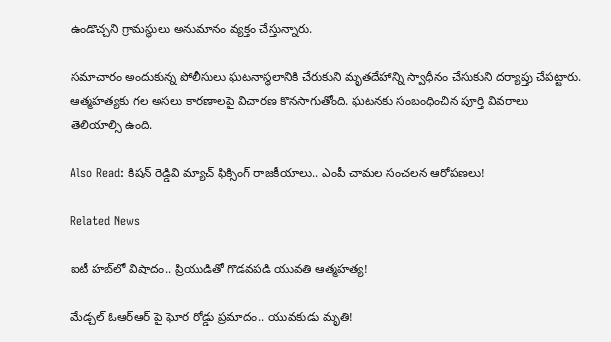ఉండొచ్చని గ్రామస్థులు అనుమానం వ్యక్తం చేస్తున్నారు.

సమాచారం అందుకున్న పోలీసులు ఘటనాస్థలానికి చేరుకుని మృతదేహాన్ని స్వాధీనం చేసుకుని దర్యాప్తు చేపట్టారు. ఆత్మహత్యకు గల అసలు కారణాలపై విచారణ కొనసాగుతోంది. ఘటనకు సంబంధించిన పూర్తి వివరాలు తెలియాల్సి ఉంది.

Also Read: కిషన్ రెడ్డివి మ్యాచ్ ఫిక్సింగ్ రాజకీయాలు.. ఎంపీ చామల సంచలన ఆరోపణలు!

Related News

ఐటీ హబ్‌లో విషాదం.. ప్రియుడితో గొడవపడి యువతి ఆత్మహత్య!

మేడ్చల్ ఓఆర్ఆర్ పై ఘోర రోడ్డు ప్రమాదం.. యువకుడు మృతి!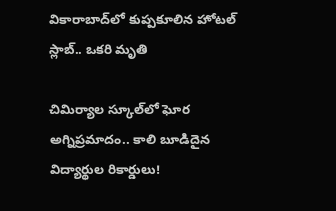వికారాబాద్‌లో కుప్పకూలిన హోటల్‌ స్లాబ్‌.. ఒకరి మృతి

చిమిర్యాల స్కూల్‌లో ఘోర అగ్నిప్రమాదం.. కాలి బూడిదైన విద్యార్థుల రికార్డులు!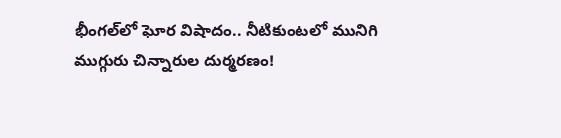భీంగల్‌లో ఘోర విషాదం.. నీటికుంటలో మునిగి ముగ్గురు చిన్నారుల దుర్మరణం!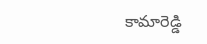కామారెడ్డి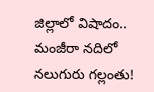జిల్లాలో విషాదం.. మంజీరా నదిలో నలుగురు గల్లంతు!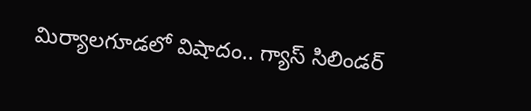మిర్యాలగూడలో విషాదం.. గ్యాస్ సిలిండర్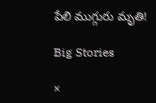పేలి ముగ్గురు మృతి!

Big Stories

×